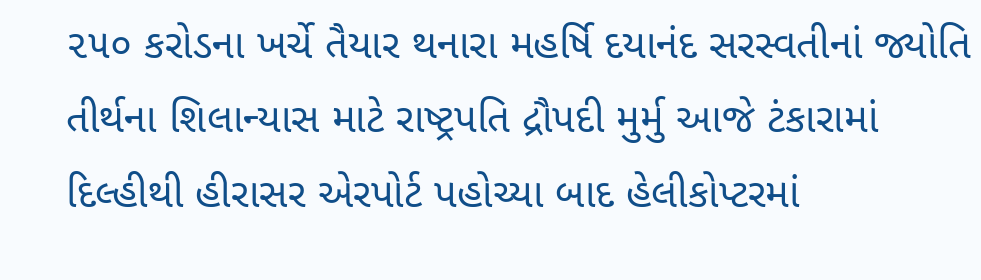૨૫૦ કરોડના ખર્ચે તૈયાર થનારા મહર્ષિ દયાનંદ સરસ્વતીનાં જ્યોતિ તીર્થના શિલાન્યાસ માટે રાષ્ટ્રપતિ દ્રૌપદી મુર્મુ આજે ટંકારામાં
દિલ્હીથી હીરાસર એરપોર્ટ પહોચ્યા બાદ હેલીકોપ્ટરમાં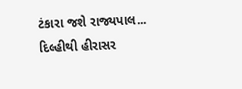ટંકારા જશે રાજ્યપાલ...
દિલ્હીથી હીરાસર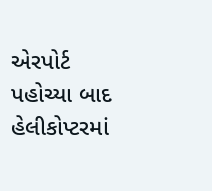એરપોર્ટ પહોચ્યા બાદ હેલીકોપ્ટરમાં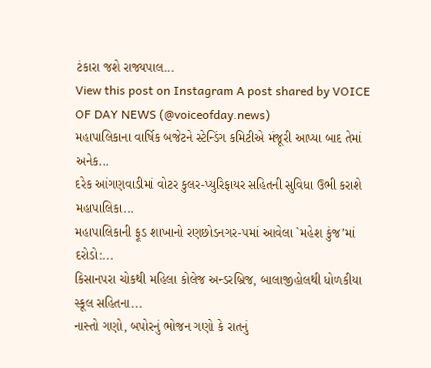ટંકારા જશે રાજ્યપાલ...
View this post on Instagram A post shared by VOICE OF DAY NEWS (@voiceofday.news)
મહાપાલિકાના વાર્ષિક બજેટને સ્ટેન્ડિંગ કમિટીએ મંજૂરી આપ્યા બાદ તેમાં અનેક...
દરેક આંગણવાડીમાં વોટર કુલર-પ્યુરિફાયર સહિતની સુવિધા ઉભી કરાશે મહાપાલિકા...
મહાપાલિકાની ફૂડ શાખાનો રણછોડનગર-૫માં આવેલા `મહેશ કુંજ’માં દરોડો:...
કિસાનપરા ચોકથી મહિલા કોલેજ અન્ડરબ્રિજ, બાલાજીહોલથી ધોળકીયા સ્કૂલ સહિતના...
નાસ્તો ગણો, બપોરનું ભોજન ગણો કે રાતનું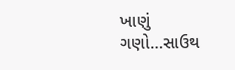ખાણું ગણો…સાઉથ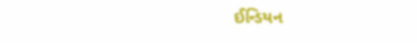ઈન્ડિયન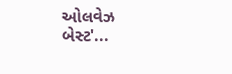ઓલવેઝ બેસ્ટ'...